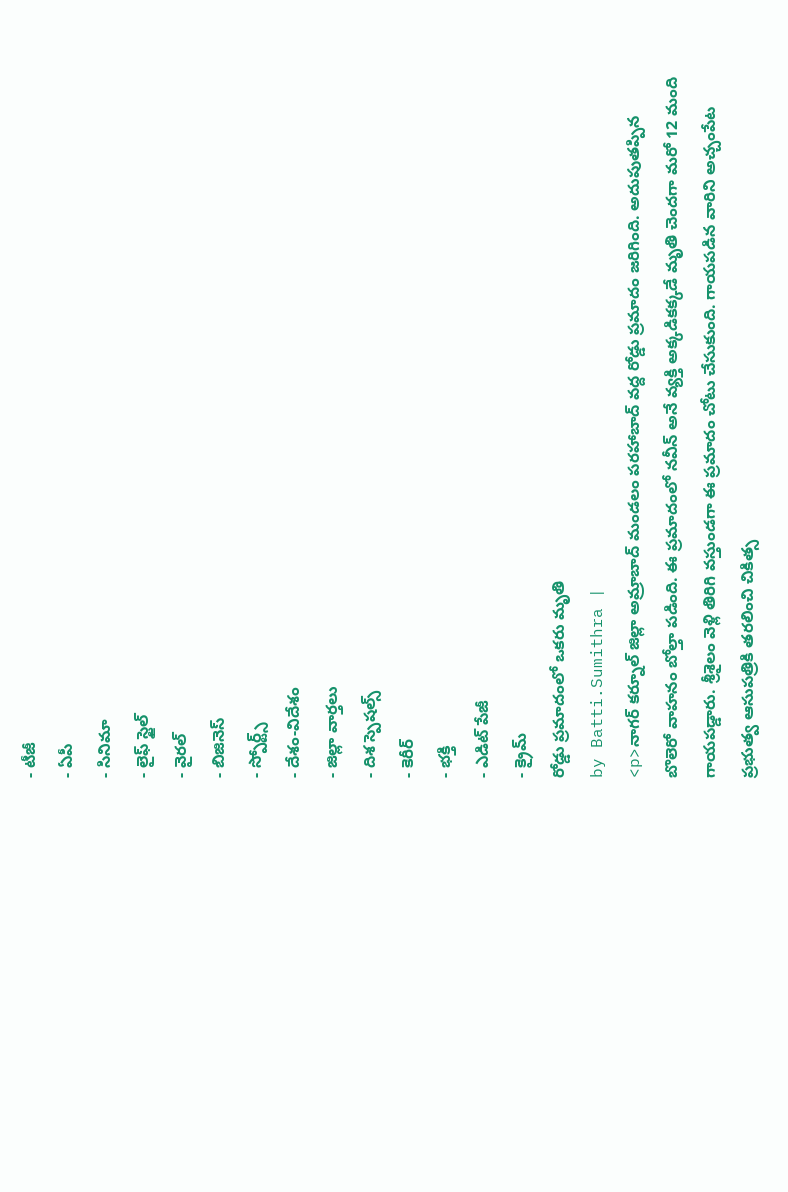- టీజీ
- ఏపీ
- సినిమా
- లైఫ్ స్టైల్
- వైరల్
- బిజినెస్
- స్పోర్ట్స్
- దేశం-విదేశం
- జిల్లా వార్తలు
- దిశ స్పెషల్స్
- కెరీర్
- భక్తి
- ఎడిట్ పేజీ
- క్రైమ్
రోడ్డు ప్రమాదంలో ఒకరు మృతి
by Batti.Sumithra |
<p>నాగర్ కర్నూల్ జిల్లా అమ్రాబాద్ మండలం పరహాబాద్ వద్ద రోడ్డు ప్రమాదం జరిగింది. అదుపుతప్పిన బొలెరో వాహనం బోల్తా పడింది. ఈ ప్రమాదంలో నవీన్ అనే వ్యక్తి అక్కడికక్కడే మృతి చెందగా మరో 12 మంది గాయపడ్డారు. శ్రీశైలం వెళ్లి తిరిగి వస్తుండగా ఈ ప్రమాదం చోటు చేసుకుంది. గాయపడిన వారిని అచ్చంపేట ప్రభుత్వ ఆసుపత్రికి తరలించి చికిత్స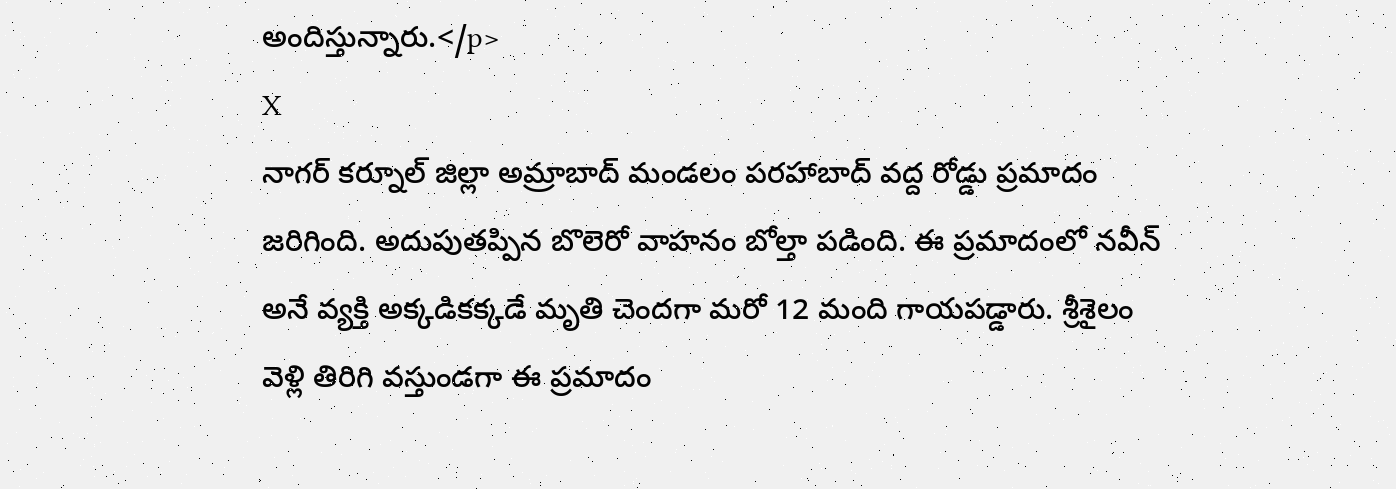అందిస్తున్నారు.</p>
X
నాగర్ కర్నూల్ జిల్లా అమ్రాబాద్ మండలం పరహాబాద్ వద్ద రోడ్డు ప్రమాదం జరిగింది. అదుపుతప్పిన బొలెరో వాహనం బోల్తా పడింది. ఈ ప్రమాదంలో నవీన్ అనే వ్యక్తి అక్కడికక్కడే మృతి చెందగా మరో 12 మంది గాయపడ్డారు. శ్రీశైలం వెళ్లి తిరిగి వస్తుండగా ఈ ప్రమాదం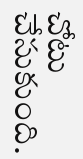చోటు చేసుకుంది.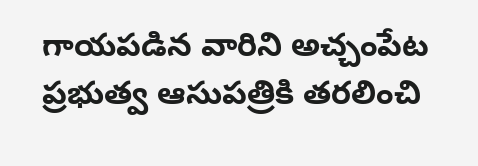గాయపడిన వారిని అచ్చంపేట ప్రభుత్వ ఆసుపత్రికి తరలించి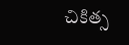చికిత్స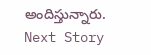అందిస్తున్నారు.
Next Story